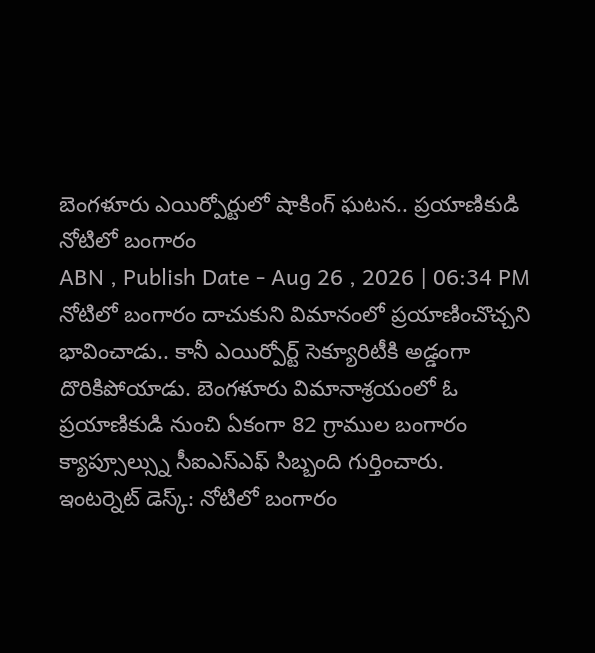బెంగళూరు ఎయిర్పోర్టులో షాకింగ్ ఘటన.. ప్రయాణికుడి నోటిలో బంగారం
ABN , Publish Date - Aug 26 , 2026 | 06:34 PM
నోటిలో బంగారం దాచుకుని విమానంలో ప్రయాణించొచ్చని భావించాడు.. కానీ ఎయిర్పోర్ట్ సెక్యూరిటీకి అడ్డంగా దొరికిపోయాడు. బెంగళూరు విమానాశ్రయంలో ఓ ప్రయాణికుడి నుంచి ఏకంగా 82 గ్రాముల బంగారం క్యాప్సూల్స్ను సీఐఎస్ఎఫ్ సిబ్బంది గుర్తించారు.
ఇంటర్నెట్ డెస్క్: నోటిలో బంగారం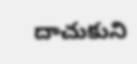దాచుకుని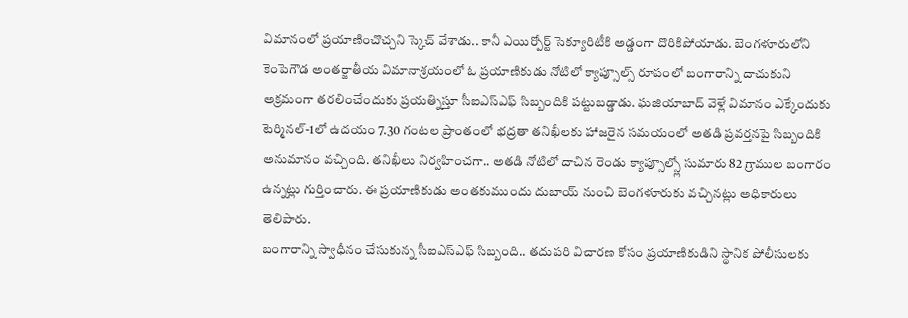విమానంలో ప్రయాణించొచ్చని స్కెచ్ వేశాడు.. కానీ ఎయిర్పోర్ట్ సెక్యూరిటీకి అడ్డంగా దొరికిపోయాడు. బెంగళూరులోని కెంపెగౌడ అంతర్జాతీయ విమానాశ్రయంలో ఓ ప్రయాణికుడు నోటిలో క్యాప్సూల్స్ రూపంలో బంగారాన్ని దాచుకుని అక్రమంగా తరలించేందుకు ప్రయత్నిస్తూ సీఐఎస్ఎఫ్ సిబ్బందికి పట్టుబడ్డాడు. ఘజియాబాద్ వెళ్లే విమానం ఎక్కేందుకు టెర్మినల్-1లో ఉదయం 7.30 గంటల ప్రాంతంలో భద్రతా తనిఖీలకు హాజరైన సమయంలో అతడి ప్రవర్తనపై సిబ్బందికి అనుమానం వచ్చింది. తనిఖీలు నిర్వహించగా.. అతడి నోటిలో దాచిన రెండు క్యాప్సూల్స్లో సుమారు 82 గ్రాముల బంగారం ఉన్నట్లు గుర్తించారు. ఈ ప్రయాణికుడు అంతకుముందు దుబాయ్ నుంచి బెంగళూరుకు వచ్చినట్లు అధికారులు తెలిపారు.
బంగారాన్ని స్వాధీనం చేసుకున్న సీఐఎస్ఎఫ్ సిబ్బంది.. తదుపరి విచారణ కోసం ప్రయాణికుడిని స్థానిక పోలీసులకు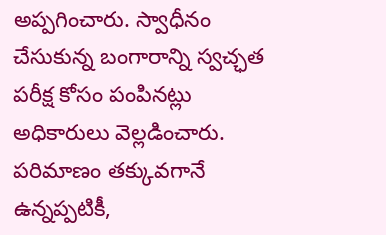అప్పగించారు. స్వాధీనం చేసుకున్న బంగారాన్ని స్వచ్ఛత పరీక్ష కోసం పంపినట్లు అధికారులు వెల్లడించారు. పరిమాణం తక్కువగానే ఉన్నప్పటికీ,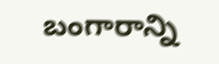బంగారాన్ని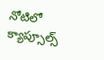నోటిలో క్యాప్సూల్స్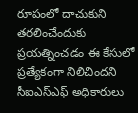రూపంలో దాచుకుని తరలించేందుకు ప్రయత్నించడం ఈ కేసులో ప్రత్యేకంగా నిలిచిందని సీఐఎస్ఎఫ్ అధికారులు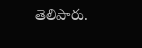తెలిపారు.